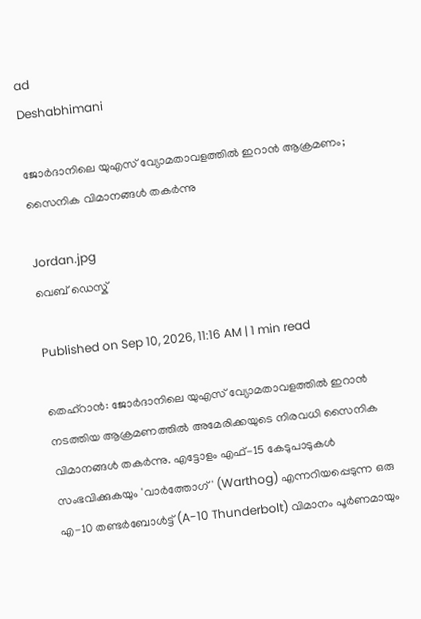ad
Deshabhimani

ജോർദാനിലെ യുഎസ് വ്യോമതാവളത്തിൽ ഇറാൻ ആക്രമണം; സൈനിക വിമാനങ്ങൾ തകർന്നു

Jordan.jpg
വെബ് ഡെസ്ക്

Published on Sep 10, 2026, 11:16 AM | 1 min read

തെഹ്‌റാൻ: ജോർദാനിലെ യുഎസ് വ്യോമതാവളത്തിൽ ഇറാൻ നടത്തിയ ആക്രമണത്തിൽ അമേരിക്കയുടെ നിരവധി സൈനിക വിമാനങ്ങൾ തകർന്നു. എട്ടോളം എഫ്-15 കേടുപാടുകൾ സംഭവിക്കുകയും 'വാർത്തോഗ്' (Warthog) എന്നറിയപ്പെടുന്ന ഒരു എ-10 തണ്ടർബോൾട്ട് (A-10 Thunderbolt) വിമാനം പൂർണമായും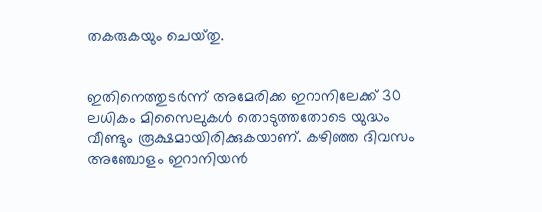തകരുകയും ചെയ്‌തു.


ഇതിനെത്തുടർന്ന് അമേരിക്ക ഇറാനിലേക്ക് 30 ലധികം മിസൈലുകൾ തൊടുത്തതോടെ യുദ്ധം വീണ്ടും രൂക്ഷമായിരിക്കുകയാണ്. കഴിഞ്ഞ ദിവസം അഞ്ചോളം ഇറാനിയൻ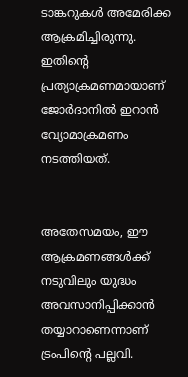ടാങ്കറുകൾ അമേരിക്ക ആക്രമിച്ചിരുന്നു. ഇതിന്റെ പ്രത്യാക്രമണമായാണ് ജോർദാനിൽ ഇറാൻ വ്യോമാക്രമണം നടത്തിയത്.


അതേസമയം, ഈ ആക്രമണങ്ങൾക്ക് നടുവിലും യുദ്ധം അവസാനിപ്പിക്കാൻ തയ്യാറാണെന്നാണ് ട്രംപിന്റെ പല്ലവി.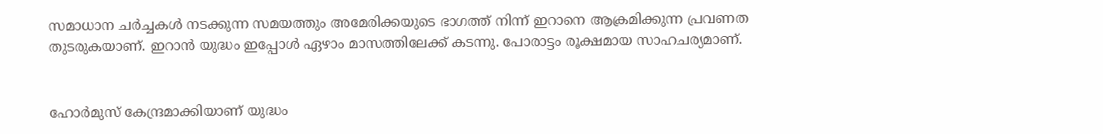സമാധാന ചർച്ചകൾ നടക്കുന്ന സമയത്തും അമേരിക്കയുടെ ഭാഗത്ത് നിന്ന് ഇറാനെ ആക്രമിക്കുന്ന പ്രവണത തുടരുകയാണ്. ഇറാൻ യുദ്ധം ഇപ്പോൾ ഏഴാം മാസത്തിലേക്ക് കടന്നു. പോരാട്ടം രൂക്ഷമായ സാഹചര്യമാണ്.


ഹോര്‍മുസ് കേന്ദ്രമാക്കിയാണ് യുദ്ധം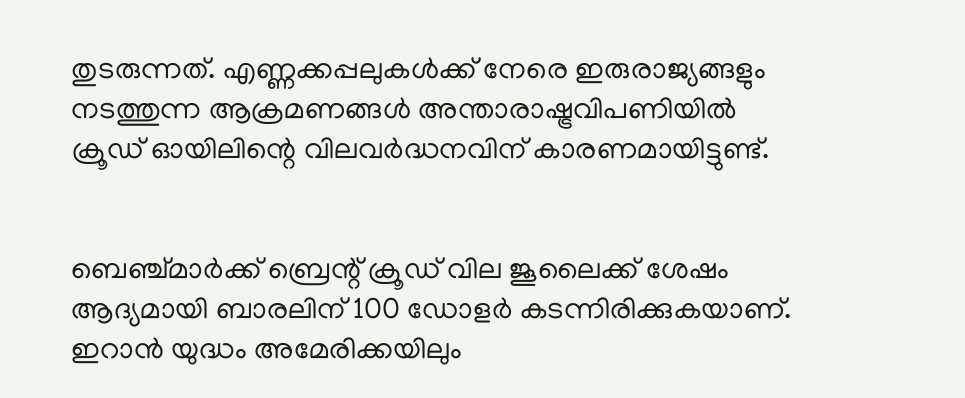തുടരുന്നത്. എണ്ണക്കപ്പലുകൾക്ക് നേരെ ഇരുരാജ്യങ്ങളും നടത്തുന്ന ആക്രമണങ്ങൾ അന്താരാഷ്ട്രവിപണിയിൽ ക്രൂഡ് ഓയിലിന്റെ വിലവർദ്ധനവിന് കാരണമായിട്ടുണ്ട്.


ബെഞ്ച്മാർക്ക് ബ്രെന്റ് ക്രൂഡ് വില ജൂലൈക്ക് ശേഷം ആദ്യമായി ബാരലിന് 100 ഡോളർ കടന്നിരിക്കുകയാണ്. ഇറാൻ യുദ്ധം അമേരിക്കയിലും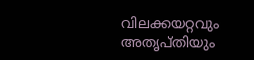വിലക്കയറ്റവും അതൃപ്തിയും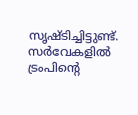സൃഷ്ടിച്ചിട്ടുണ്ട്. സര്‍വേകളിൽ ട്രംപിന്റെ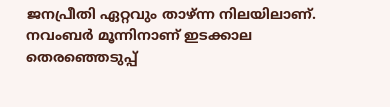ജനപ്രീതി ഏറ്റവും താഴ്ന്ന നിലയിലാണ്. നവംബര്‍ മൂന്നിനാണ് ഇടക്കാല തെരഞ്ഞെടുപ്പ്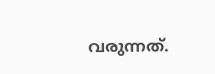വരുന്നത്.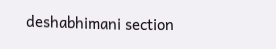deshabhimani section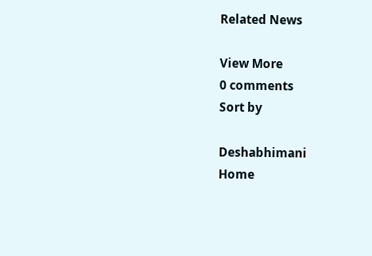Related News

View More
0 comments
Sort by

Deshabhimani
Home